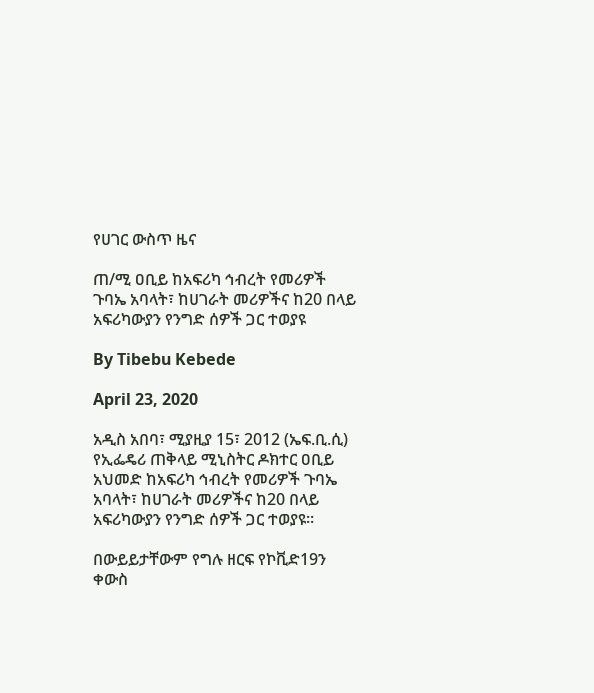የሀገር ውስጥ ዜና

ጠ/ሚ ዐቢይ ከአፍሪካ ኅብረት የመሪዎች ጉባኤ አባላት፣ ከሀገራት መሪዎችና ከ20 በላይ አፍሪካውያን የንግድ ሰዎች ጋር ተወያዩ

By Tibebu Kebede

April 23, 2020

አዲስ አበባ፣ ሚያዚያ 15፣ 2012 (ኤፍ.ቢ.ሲ) የኢፌዴሪ ጠቅላይ ሚኒስትር ዶክተር ዐቢይ አህመድ ከአፍሪካ ኅብረት የመሪዎች ጉባኤ አባላት፣ ከሀገራት መሪዎችና ከ20 በላይ አፍሪካውያን የንግድ ሰዎች ጋር ተወያዩ።

በውይይታቸውም የግሉ ዘርፍ የኮቪድ19ን ቀውስ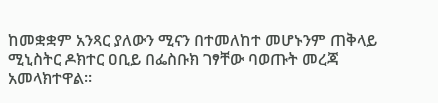ከመቋቋም አንጻር ያለውን ሚናን በተመለከተ መሆኑንም ጠቅላይ ሚኒስትር ዶክተር ዐቢይ በፌስቡክ ገፃቸው ባወጡት መረጃ አመላክተዋል።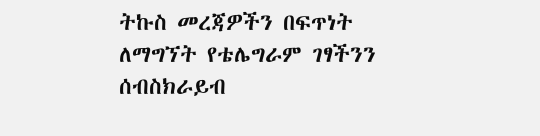ትኩስ መረጃዎችን በፍጥነት ለማግኘት የቴሌግራም ገፃችንን ሰብስክራይብ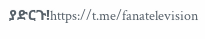ያድርጉ!https://t.me/fanatelevision